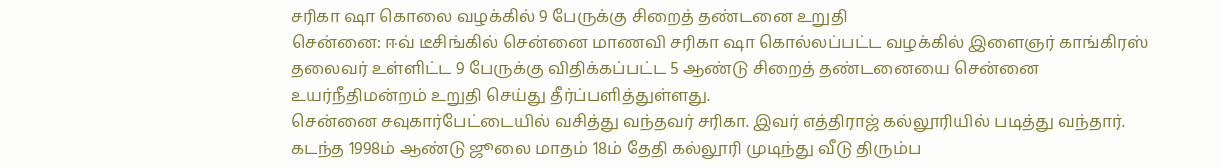சரிகா ஷா கொலை வழக்கில் 9 பேருக்கு சிறைத் தண்டனை உறுதி
சென்னை: ஈவ் டீசிங்கில் சென்னை மாணவி சரிகா ஷா கொல்லப்பட்ட வழக்கில் இளைஞர் காங்கிரஸ் தலைவர் உள்ளிட்ட 9 பேருக்கு விதிக்கப்பட்ட 5 ஆண்டு சிறைத் தண்டனையை சென்னை உயர்நீதிமன்றம் உறுதி செய்து தீர்ப்பளித்துள்ளது.
சென்னை சவுகார்பேட்டையில் வசித்து வந்தவர் சரிகா. இவர் எத்திராஜ் கல்லூரியில் படித்து வந்தார். கடந்த 1998ம் ஆண்டு ஜூலை மாதம் 18ம் தேதி கல்லூரி முடிந்து வீடு திரும்ப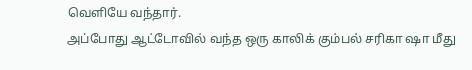வெளியே வந்தார்.
அப்போது ஆட்டோவில் வந்த ஒரு காலிக் கும்பல் சரிகா ஷா மீது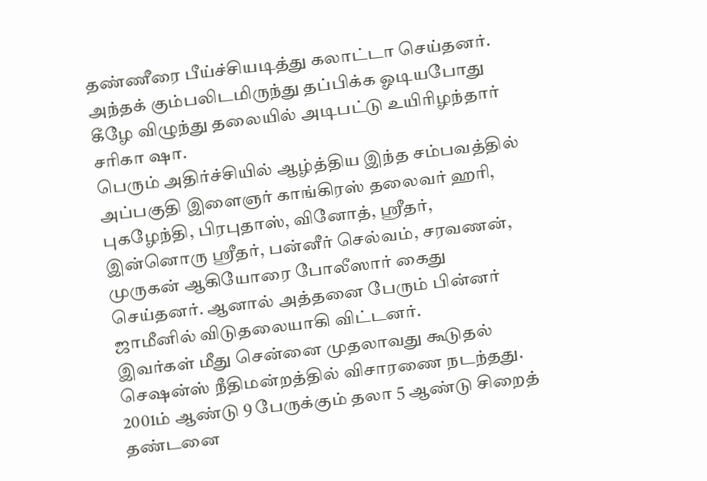தண்ணீரை பீய்ச்சியடித்து கலாட்டா செய்தனர். அந்தக் கும்பலிடமிருந்து தப்பிக்க ஓடியபோது கீழே விழுந்து தலையில் அடிபட்டு உயிரிழந்தார் சரிகா ஷா.
பெரும் அதிர்ச்சியில் ஆழ்த்திய இந்த சம்பவத்தில் அப்பகுதி இளைஞர் காங்கிரஸ் தலைவர் ஹரி, புகழேந்தி, பிரபுதாஸ், வினோத், ஸ்ரீதர், இன்னொரு ஸ்ரீதர், பன்னீர் செல்வம், சரவணன், முருகன் ஆகியோரை போலீஸார் கைது செய்தனர். ஆனால் அத்தனை பேரும் பின்னர் ஜாமீனில் விடுதலையாகி விட்டனர்.
இவர்கள் மீது சென்னை முதலாவது கூடுதல் செஷன்ஸ் நீதிமன்றத்தில் விசாரணை நடந்தது. 2001ம் ஆண்டு 9 பேருக்கும் தலா 5 ஆண்டு சிறைத் தண்டனை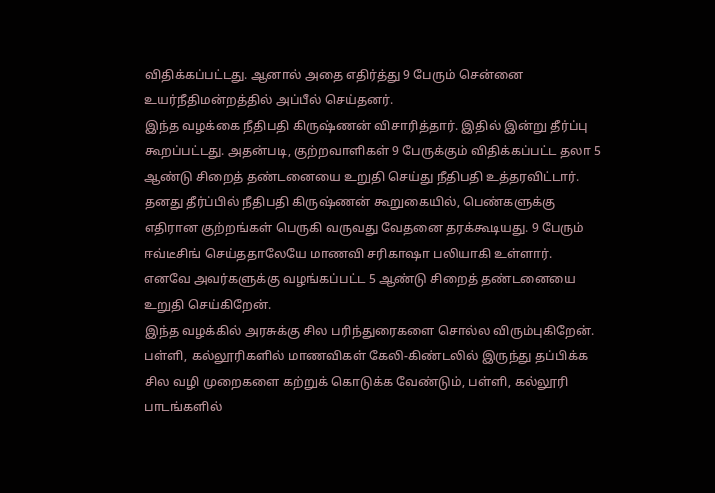விதிக்கப்பட்டது. ஆனால் அதை எதிர்த்து 9 பேரும் சென்னை உயர்நீதிமன்றத்தில் அப்பீல் செய்தனர்.
இந்த வழக்கை நீதிபதி கிருஷ்ணன் விசாரித்தார். இதில் இன்று தீர்ப்பு கூறப்பட்டது. அதன்படி, குற்றவாளிகள் 9 பேருக்கும் விதிக்கப்பட்ட தலா 5 ஆண்டு சிறைத் தண்டனையை உறுதி செய்து நீதிபதி உத்தரவிட்டார்.
தனது தீர்ப்பில் நீதிபதி கிருஷ்ணன் கூறுகையில், பெண்களுக்கு எதிரான குற்றங்கள் பெருகி வருவது வேதனை தரக்கூடியது. 9 பேரும் ஈவ்டீசிங் செய்ததாலேயே மாணவி சரிகாஷா பலியாகி உள்ளார்.
எனவே அவர்களுக்கு வழங்கப்பட்ட 5 ஆண்டு சிறைத் தண்டனையை உறுதி செய்கிறேன்.
இந்த வழக்கில் அரசுக்கு சில பரிந்துரைகளை சொல்ல விரும்புகிறேன்.
பள்ளி, கல்லூரிகளில் மாணவிகள் கேலி-கிண்டலில் இருந்து தப்பிக்க சில வழி முறைகளை கற்றுக் கொடுக்க வேண்டும், பள்ளி, கல்லூரி பாடங்களில்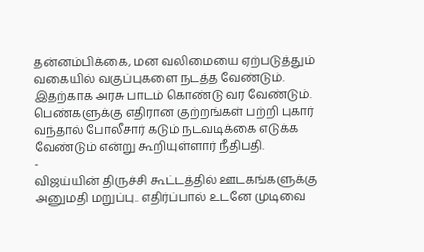தன்னம்பிக்கை, மன வலிமையை ஏற்படுத்தும் வகையில் வகுப்புகளை நடத்த வேண்டும். இதற்காக அரசு பாடம் கொண்டு வர வேண்டும்.
பெண்களுக்கு எதிரான குற்றங்கள் பற்றி புகார் வந்தால் போலீசார் கடும் நடவடிக்கை எடுக்க வேண்டும் என்று கூறியுள்ளார் நீதிபதி.
-
விஜய்யின் திருச்சி கூட்டத்தில் ஊடகங்களுக்கு அனுமதி மறுப்பு.. எதிர்ப்பால் உடனே முடிவை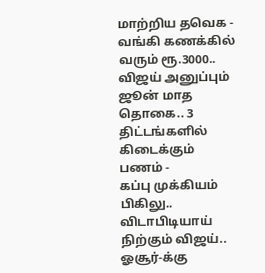மாற்றிய தவெக -
வங்கி கணக்கில் வரும் ரூ.3000.. விஜய் அனுப்பும் ஜூன் மாத தொகை.. 3 திட்டங்களில் கிடைக்கும் பணம் -
கப்பு முக்கியம் பிகிலு.. விடாபிடியாய் நிற்கும் விஜய்.. ஓசூர்-க்கு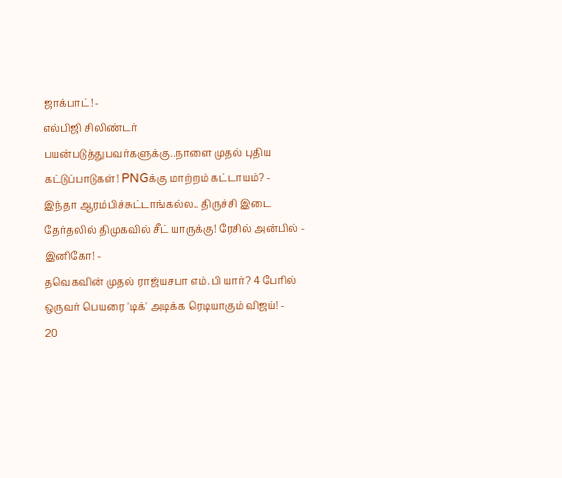ஜாக்பாட்! -
எல்பிஜி சிலிண்டர் பயன்படுத்துபவர்களுக்கு..நாளை முதல் புதிய கட்டுப்பாடுகள்! PNGக்கு மாற்றம் கட்டாயம்? -
இந்தா ஆரம்பிச்சுட்டாங்கல்ல.. திருச்சி இடை தேர்தலில் திமுகவில் சீட் யாருக்கு! ரேசில் அன்பில் - இனிகோ! -
தவெகவின் முதல் ராஜ்யசபா எம்.பி யார்? 4 பேரில் ஒருவர் பெயரை 'டிக்' அடிக்க ரெடியாகும் விஜய்! -
20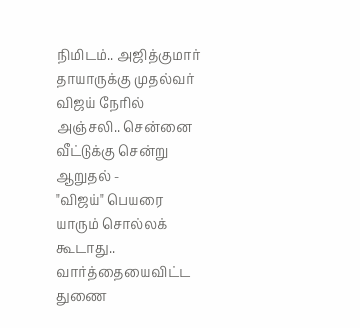நிமிடம்.. அஜித்குமார் தாயாருக்கு முதல்வர் விஜய் நேரில் அஞ்சலி.. சென்னை வீட்டுக்கு சென்று ஆறுதல் -
"விஜய்" பெயரை யாரும் சொல்லக் கூடாது.. வார்த்தையைவிட்ட துணை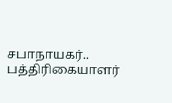சபாநாயகர்.. பத்திரிகையாளர்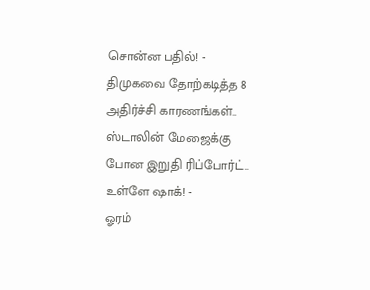சொன்ன பதில்! -
திமுகவை தோற்கடித்த 8 அதிர்ச்சி காரணங்கள்.. ஸ்டாலின் மேஜைக்கு போன இறுதி ரிப்போர்ட்.. உள்ளே ஷாக்! -
ஓரம்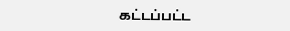கட்டப்பட்ட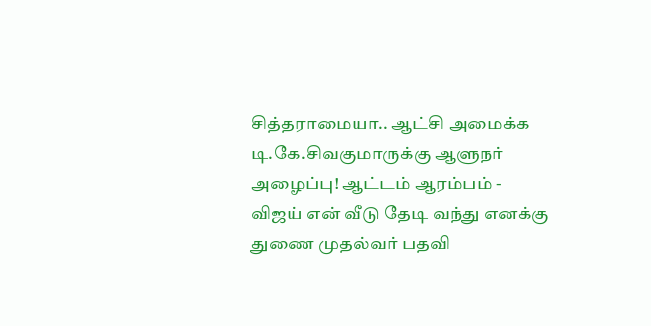சித்தராமையா.. ஆட்சி அமைக்க டி.கே.சிவகுமாருக்கு ஆளுநர் அழைப்பு! ஆட்டம் ஆரம்பம் -
விஜய் என் வீடு தேடி வந்து எனக்கு துணை முதல்வர் பதவி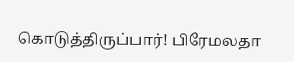கொடுத்திருப்பார்! பிரேமலதா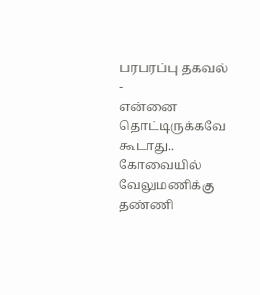பரபரப்பு தகவல் -
என்னை தொட்டிருக்கவே கூடாது.. கோவையில் வேலுமணிக்கு தண்ணி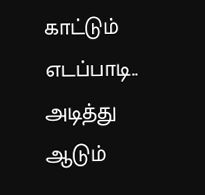காட்டும் எடப்பாடி.. அடித்து ஆடும்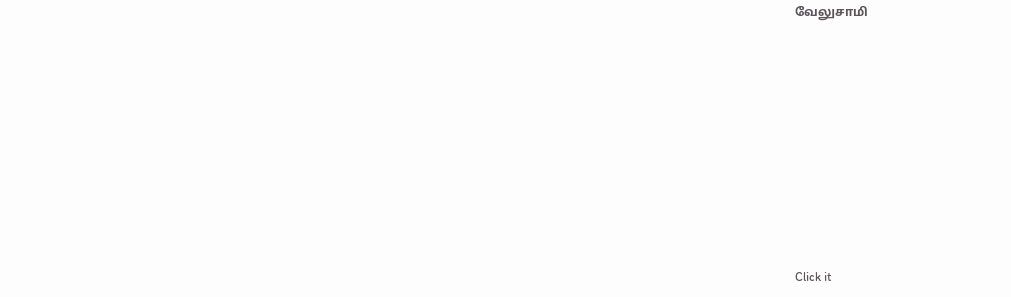வேலுசாமி












Click it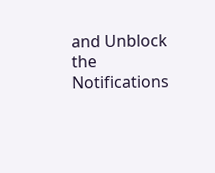and Unblock the Notifications